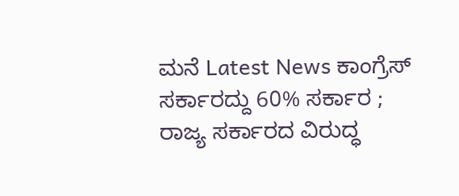ಮನೆ Latest News ಕಾಂಗ್ರೆಸ್ ಸರ್ಕಾರದ್ದು 60% ಸರ್ಕಾರ ; ರಾಜ್ಯ ಸರ್ಕಾರದ ವಿರುದ್ಧ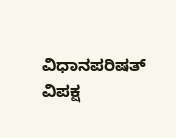ವಿಧಾನಪರಿಷತ್ ವಿಪಕ್ಷ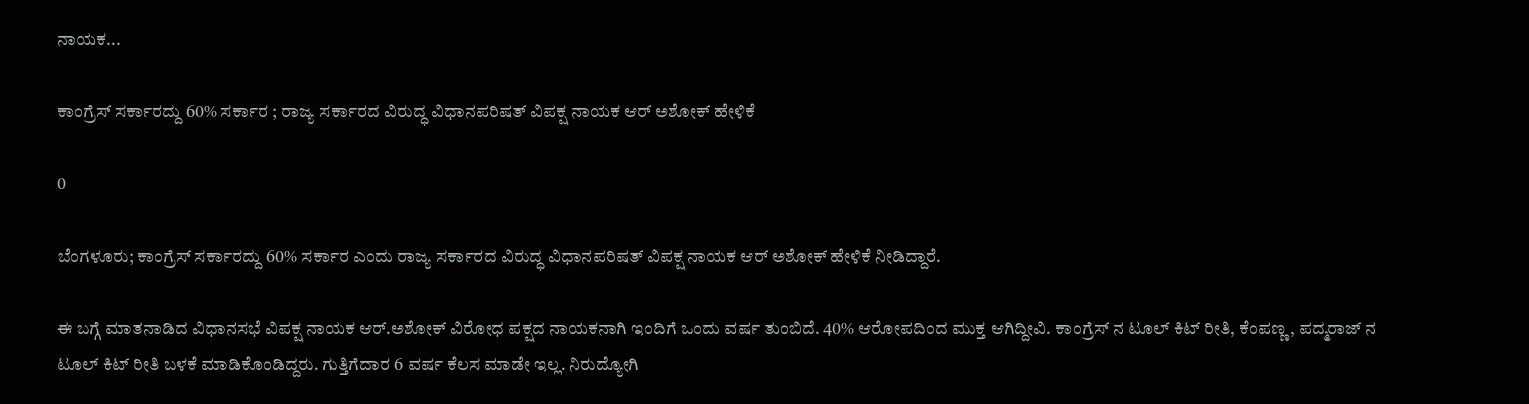ನಾಯಕ...

ಕಾಂಗ್ರೆಸ್ ಸರ್ಕಾರದ್ದು 60% ಸರ್ಕಾರ ; ರಾಜ್ಯ ಸರ್ಕಾರದ ವಿರುದ್ಧ ವಿಧಾನಪರಿಷತ್ ವಿಪಕ್ಷ ನಾಯಕ ಆರ್ ಅಶೋಕ್ ಹೇಳಿಕೆ

0

ಬೆಂಗಳೂರು; ಕಾಂಗ್ರೆಸ್ ಸರ್ಕಾರದ್ದು 60% ಸರ್ಕಾರ ಎಂದು ರಾಜ್ಯ ಸರ್ಕಾರದ ವಿರುದ್ಧ ವಿಧಾನಪರಿಷತ್ ವಿಪಕ್ಷ ನಾಯಕ ಆರ್ ಅಶೋಕ್ ಹೇಳಿಕೆ ನೀಡಿದ್ದಾರೆ.

ಈ ಬಗ್ಗೆ ಮಾತನಾಡಿದ ವಿಧಾನಸಭೆ ವಿಪಕ್ಷ ನಾಯಕ ಆರ್.ಅಶೋಕ್ ವಿರೋಧ ಪಕ್ಷದ ನಾಯಕನಾಗಿ ಇಂದಿಗೆ ಒಂದು ವರ್ಷ ತುಂಬಿದೆ. 40% ಆರೋಪದಿಂದ ಮುಕ್ತ ಆಗಿದ್ದೀವಿ. ಕಾಂಗ್ರೆಸ್ ನ ಟೂಲ್ ಕಿಟ್ ರೀತಿ, ಕೆಂಪಣ್ಣ, ಪದ್ಮರಾಜ್ ನ ಟೂಲ್ ಕಿಟ್ ರೀತಿ ಬಳಕೆ ಮಾಡಿಕೊಂಡಿದ್ದರು. ಗುತ್ತಿಗೆದಾರ 6 ವರ್ಷ ಕೆಲಸ ಮಾಡೇ ಇಲ್ಲ. ನಿರುದ್ಯೋಗಿ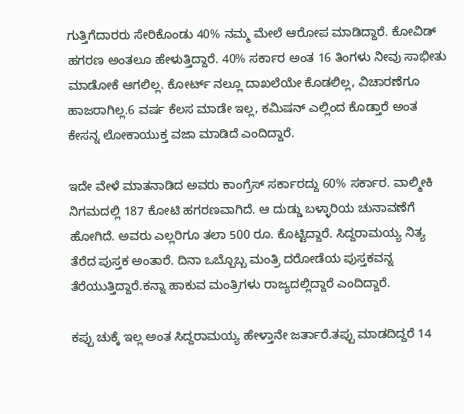ಗುತ್ತಿಗೆದಾರರು ಸೇರಿಕೊಂಡು 40% ನಮ್ಮ ಮೇಲೆ ಆರೋಪ ಮಾಡಿದ್ದಾರೆ. ಕೋವಿಡ್ ಹಗರಣ ಅಂತಲೂ ಹೇಳುತ್ತಿದ್ದಾರೆ. 40% ಸರ್ಕಾರ ಅಂತ 16 ತಿಂಗಳು ನೀವು ಸಾಭೀತು ಮಾಡೋಕೆ ಆಗಲಿಲ್ಲ. ಕೋರ್ಟ್ ನಲ್ಲೂ ದಾಖಲೆಯೇ ಕೊಡಲಿಲ್ಲ, ವಿಚಾರಣೆಗೂ ಹಾಜರಾಗಿಲ್ಲ.6 ವರ್ಷ ಕೆಲಸ ಮಾಡೇ ಇಲ್ಲ, ಕಮಿಷನ್ ಎಲ್ಲಿಂದ ಕೊಡ್ತಾರೆ ಅಂತ ಕೇಸನ್ನ ಲೋಕಾಯುಕ್ತ ವಜಾ ಮಾಡಿದೆ ಎಂದಿದ್ದಾರೆ.

ಇದೇ ವೇಳೆ ಮಾತನಾಡಿದ ಅವರು ಕಾಂಗ್ರೆಸ್ ಸರ್ಕಾರದ್ದು 60% ಸರ್ಕಾರ. ವಾಲ್ಮೀಕಿ ನಿಗಮದಲ್ಲಿ 187 ಕೋಟಿ ಹಗರಣವಾಗಿದೆ. ಆ ದುಡ್ಡು ಬಳ್ಳಾರಿಯ ಚುನಾವಣೆಗೆ ಹೋಗಿದೆ. ಅವರು ಎಲ್ಲರಿಗೂ ತಲಾ 500 ರೂ. ಕೊಟ್ಟಿದ್ದಾರೆ. ಸಿದ್ದರಾಮಯ್ಯ ನಿತ್ಯ ತೆರೆದ ಪುಸ್ತಕ ಅಂತಾರೆ. ದಿನಾ ಒಬ್ಬೊಬ್ಬ ಮಂತ್ರಿ ದರೋಡೆಯ ಪುಸ್ತಕವನ್ನ ತೆರೆಯುತ್ತಿದ್ದಾರೆ.ಕನ್ನಾ ಹಾಕುವ ಮಂತ್ರಿಗಳು ರಾಜ್ಯದಲ್ಲಿದ್ದಾರೆ ಎಂದಿದ್ದಾರೆ.

ಕಪ್ಪು ಚುಕ್ಕೆ ಇಲ್ಲ‌ ಅಂತ ಸಿದ್ದರಾಮಯ್ಯ ಹೇಳ್ತಾನೇ ಜರ್ತಾರೆ.ತಪ್ಪು ಮಾಡದಿದ್ದರೆ 14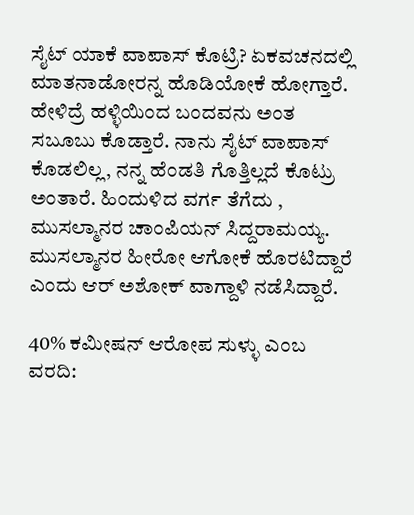ಸೈಟ್ ಯಾಕೆ ವಾಪಾಸ್ ಕೊಟ್ರಿ? ಏಕವಚನದಲ್ಲಿ ಮಾತನಾಡೋರನ್ನ ಹೊಡಿಯೋಕೆ ಹೋಗ್ತಾರೆ. ಹೇಳಿದ್ರೆ ಹಳ್ಳಿಯಿಂದ ಬಂದವನು ಅಂತ ಸಬೂಬು ಕೊಡ್ತಾರೆ. ನಾನು‌ ಸೈಟ್ ವಾಪಾಸ್ ಕೊಡಲಿಲ್ಲ, ನನ್ನ ಹೆಂಡತಿ ಗೊತ್ತಿಲ್ಲದೆ ಕೊಟ್ರು ಅಂತಾರೆ. ಹಿಂದುಳಿದ ವರ್ಗ ತೆಗೆದು ,  ಮುಸಲ್ಮಾನರ ಚಾಂಪಿಯನ್ ಸಿದ್ದರಾಮಯ್ಯ. ಮುಸಲ್ಮಾನರ ಹೀರೋ ಆಗೋಕೆ ಹೊರಟಿದ್ದಾರೆ ಎಂದು ಆರ್ ಅಶೋಕ್ ವಾಗ್ದಾಳಿ ನಡೆಸಿದ್ದಾರೆ.

40% ಕಮೀಷನ್ ಆರೋಪ ಸುಳ್ಳು ಎಂಬ ವರದಿ: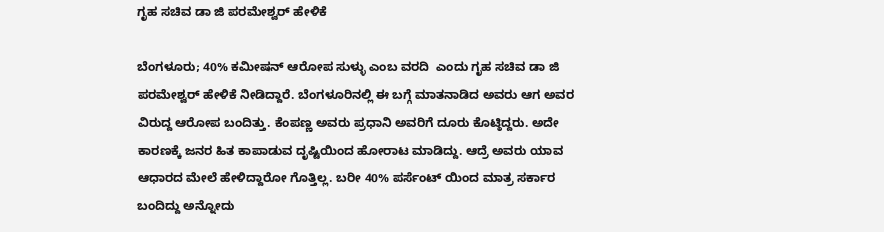ಗೃಹ ಸಚಿವ ಡಾ ಜಿ ಪರಮೇಶ್ವರ್ ಹೇಳಿಕೆ

ಬೆಂಗಳೂರು; 40% ಕಮೀಷನ್ ಆರೋಪ ಸುಳ್ಳು ಎಂಬ ವರದಿ  ಎಂದು ಗೃಹ ಸಚಿವ ಡಾ ಜಿ ಪರಮೇಶ್ವರ್ ಹೇಳಿಕೆ ನೀಡಿದ್ದಾರೆ. ಬೆಂಗಳೂರಿನಲ್ಲಿ ಈ ಬಗ್ಗೆ ಮಾತನಾಡಿದ ಅವರು ಆಗ ಅವರ ವಿರುದ್ದ ಆರೋಪ‌ ಬಂದಿತ್ತು. ಕೆಂಪಣ್ಣ ಅವರು ಪ್ರಧಾನಿ ಅವರಿಗೆ ದೂರು ಕೊಟ್ಠಿದ್ದರು. ಅದೇ ಕಾರಣಕ್ಕೆ‌ ಜನರ ಹಿತ ಕಾಪಾಡುವ ದೃಷ್ಟಿಯಿಂದ ಹೋರಾಟ ಮಾಡಿದ್ದು. ಆದ್ರೆ ಅವರು ಯಾವ ಆಧಾರದ ಮೇಲೆ ಹೇಳಿದ್ದಾರೋ ಗೊತ್ತಿಲ್ಲ. ಬರೀ 40% ಪರ್ಸೆಂಟ್ ಯಿಂದ ಮಾತ್ರ ಸರ್ಕಾರ ಬಂದಿದ್ದು ಅನ್ನೋದು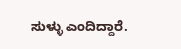ಸುಳ್ಳು ಎಂದಿದ್ದಾರೆ.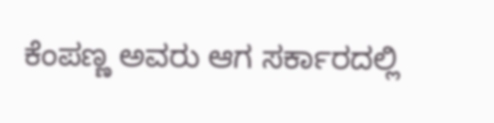ಕೆಂಪಣ್ಣ ಅವರು ಆಗ ಸರ್ಕಾರದಲ್ಲಿ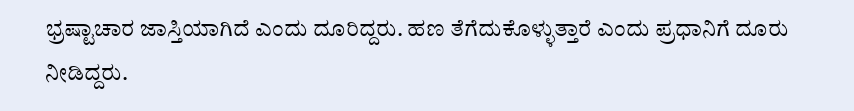ಭ್ರಷ್ಟಾಚಾರ ಜಾಸ್ತಿಯಾಗಿದೆ ಎಂದು ದೂರಿದ್ದರು. ಹಣ ತೆಗೆದುಕೊಳ್ಳುತ್ತಾರೆ ಎಂದು ಪ್ರಧಾನಿಗೆ ದೂರು ನೀಡಿದ್ದರು.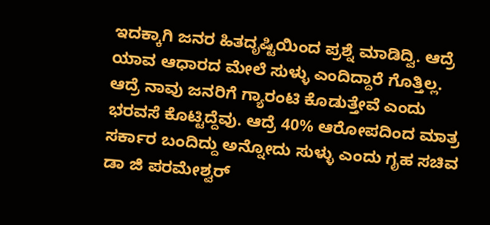ಇದಕ್ಕಾಗಿ ಜನರ ಹಿತದೃಷ್ಟಿಯಿಂದ ಪ್ರಶ್ನೆ ಮಾಡಿದ್ವಿ. ಆದ್ರೆ ಯಾವ ಆಧಾರದ ಮೇಲೆ ಸುಳ್ಳು ಎಂದಿದ್ದಾರೆ ಗೊತ್ತಿಲ್ಲ. ಆದ್ರೆ ನಾವು ಜನರಿಗೆ ಗ್ಯಾರಂಟಿ ಕೊಡುತ್ತೇವೆ ಎಂದು ಭರವಸೆ ಕೊಟ್ಟಿದ್ದೆವು. ಆದ್ರೆ 40% ಆರೋಪದಿಂದ ಮಾತ್ರ ಸರ್ಕಾರ ಬಂದಿದ್ದು ಅನ್ನೋದು ಸುಳ್ಳು ಎಂದು ಗೃಹ ಸಚಿವ ಡಾ ಜಿ ಪರಮೇಶ್ವರ್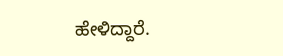ಹೇಳಿದ್ದಾರೆ.